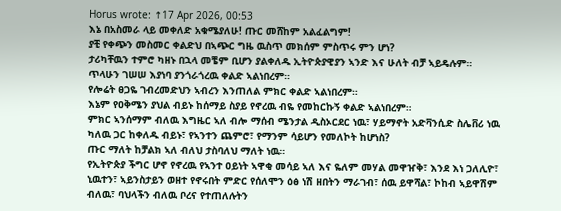Horus wrote: ↑17 Apr 2026, 00:53
እኔ በአስመራ ላይ መቀለድ አቁሜያለሁ! ጡር መሸከም አልፈልግም!
ያቺ የቀጭን መስመር ቀልድህ በኣጭር ግዜ ዉስጥ መክሰም ምስጥሩ ምን ሆነ?
ታሪካቸዉን ተምሮ ካዘኑ በኋላ መቼም ቢሆን ያልቀለዱ ኢትዮጵያዊያን ኣንድ እና ሁለት ብቻ ኣይዴሉም።
ጥላሁን ገሠሠ እያነባ ያንጎራጎረዉ ቀልድ ኣልነበረም።
የሎሬት ፀጋዬ ገብረመድህን ኣብረን እንጠለል ምክር ቀልድ ኣልነበረም።
እኔም የዐቅሜን ያህል ብይኑ ከሰማይ ስያይ የኖረዉ ብዬ የመከርኩኝ ቀልድ ኣልነበረም።
ምክር ኣንሰማም ብለዉ እግዜር ኣለ ብሎ ማሰብ ሜንታል ዲስኦርደር ነዉ፣ ሃይማኖት አድቫንሲድ ስሌቨሪ ነዉ ካለዉ ጋር ከቀለዱ ብይኑ፣ የኣንተን ጨምሮ፣ የማንም ሳይሆን የመለኮት ከሆነስ?
ጡር ማለት ከቻልክ ኣለ ብለህ ታስባለህ ማለት ነዉ።
የኢትዮጵያ ችግር ሆኖ የኖረዉ የኣንተ ዐይነት ኣዋቂ መሳይ ኣለ እና ዬለም መሃል መዋዠቅ፣ እንደ እነ ጋለሊዮ፣ ኒዉተን፣ ኣይንስታይን ወዘተ የኖሩበት ምድር የሰለሞን ዕፅ ነሽ ዘበትን ማራገብ፣ ሰዉ ይዋሻል፣ ኮከብ ኣይዋሽም ብለዉ፣ ባህላችን ብለዉ ቦረና የተጠለሉትን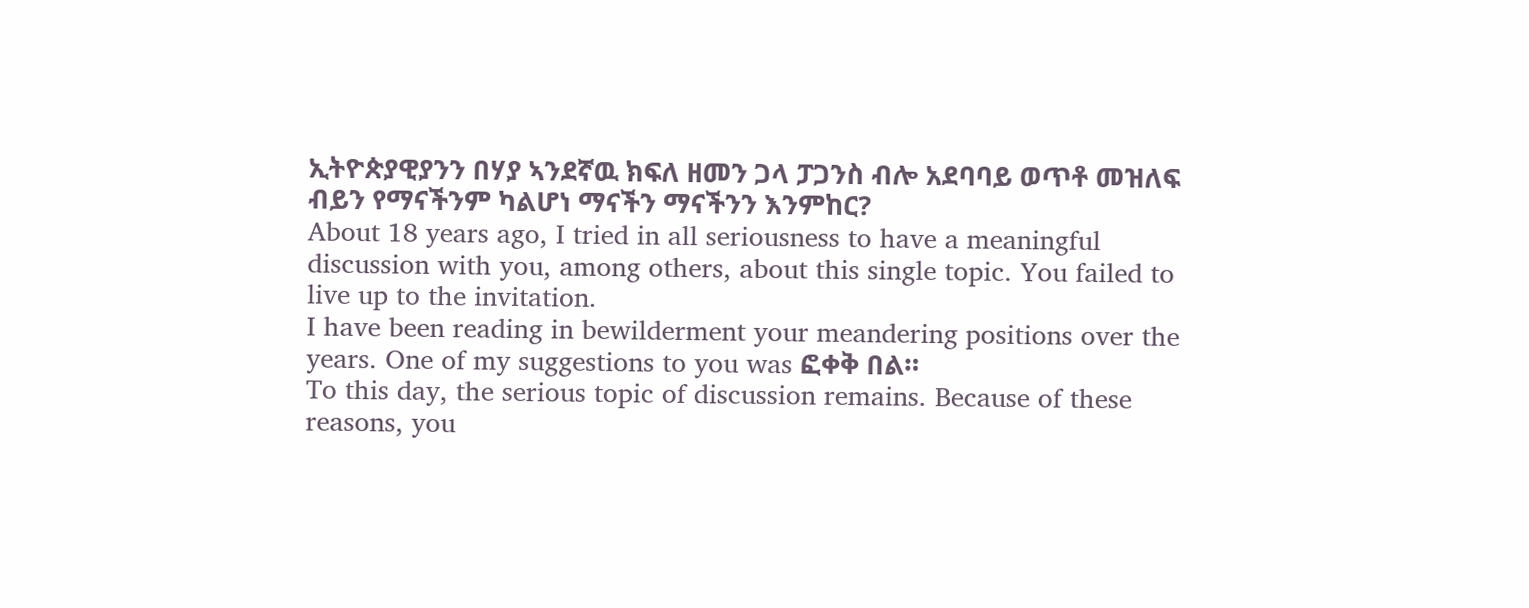ኢትዮጵያዊያንን በሃያ ኣንደኛዉ ክፍለ ዘመን ጋላ ፓጋንስ ብሎ አደባባይ ወጥቶ መዝለፍ ብይን የማናችንም ካልሆነ ማናችን ማናችንን እንምከር?
About 18 years ago, I tried in all seriousness to have a meaningful discussion with you, among others, about this single topic. You failed to live up to the invitation.
I have been reading in bewilderment your meandering positions over the years. One of my suggestions to you was ፎቀቅ በል።
To this day, the serious topic of discussion remains. Because of these reasons, you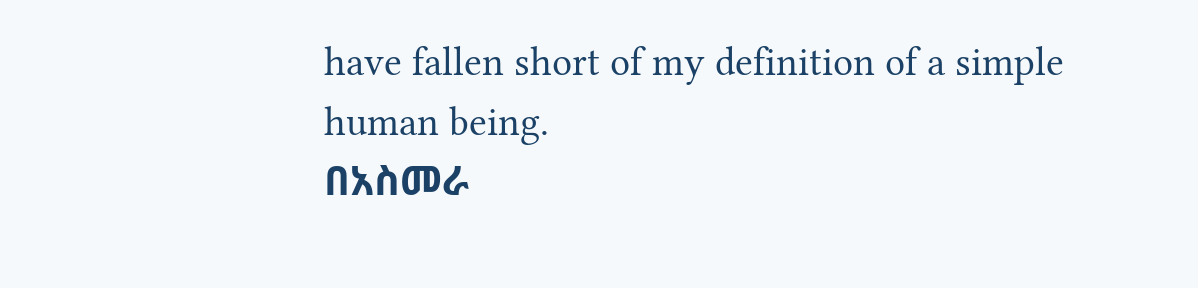have fallen short of my definition of a simple human being.
በአስመራ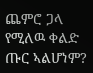ጨምሮ ጋላ የሚለዉ ቀልድ ጡር ኣልሆነም?